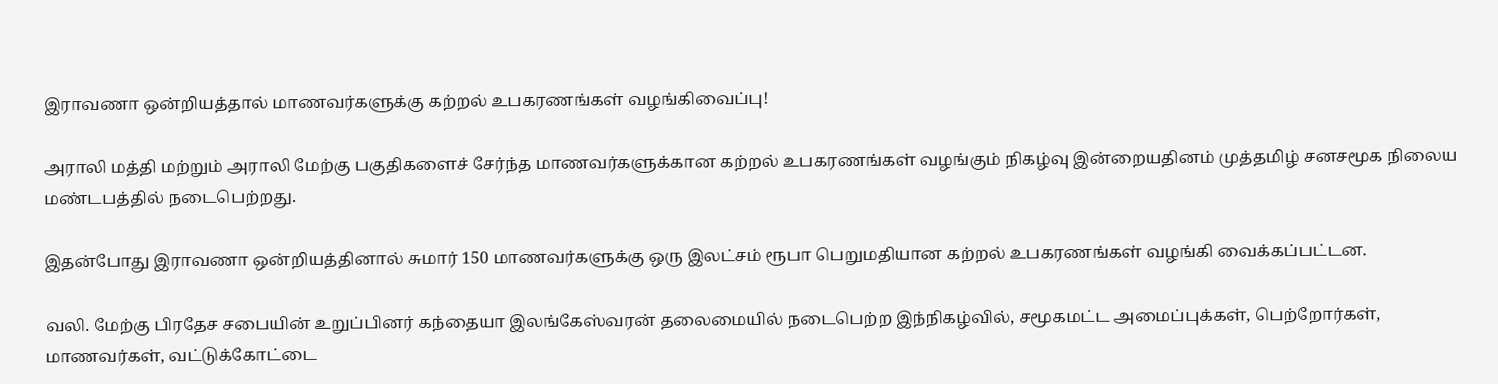இராவணா ஒன்றியத்தால் மாணவர்களுக்கு கற்றல் உபகரணங்கள் வழங்கிவைப்பு!

அராலி மத்தி மற்றும் அராலி மேற்கு பகுதிகளைச் சேர்ந்த மாணவர்களுக்கான கற்றல் உபகரணங்கள் வழங்கும் நிகழ்வு இன்றையதினம் முத்தமிழ் சனசமூக நிலைய மண்டபத்தில் நடைபெற்றது.

இதன்போது இராவணா ஒன்றியத்தினால் சுமார் 150 மாணவர்களுக்கு ஒரு இலட்சம் ரூபா பெறுமதியான கற்றல் உபகரணங்கள் வழங்கி வைக்கப்பட்டன.

வலி. மேற்கு பிரதேச சபையின் உறுப்பினர் கந்தையா இலங்கேஸ்வரன் தலைமையில் நடைபெற்ற இந்நிகழ்வில், சமூகமட்ட அமைப்புக்கள், பெற்றோர்கள், மாணவர்கள், வட்டுக்கோட்டை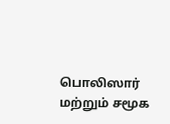பொலிஸார் மற்றும் சமூக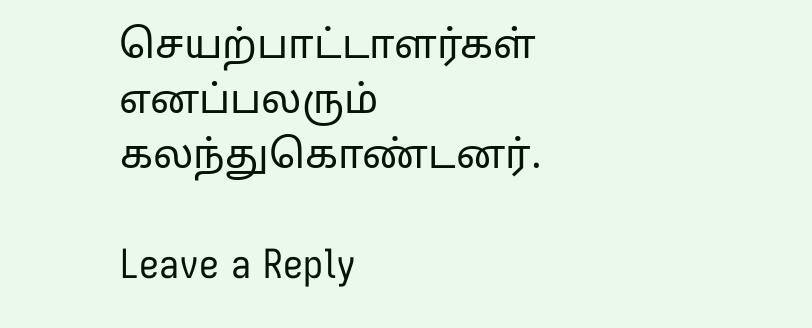செயற்பாட்டாளர்கள் எனப்பலரும் கலந்துகொண்டனர்.

Leave a Reply